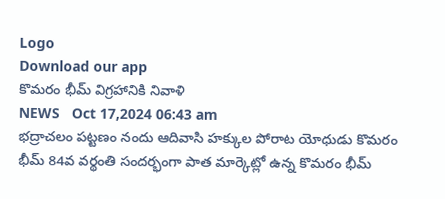Logo
Download our app
కొమరం భీమ్ విగ్రహానికి నివాళి
NEWS   Oct 17,2024 06:43 am
భద్రాచలం పట్టణం నందు ఆదివాసి హక్కుల పోరాట యోధుడు కొమరం భీమ్ 84వ వర్థంతి సందర్భంగా పాత మార్కెట్లో ఉన్న కొమరం భీమ్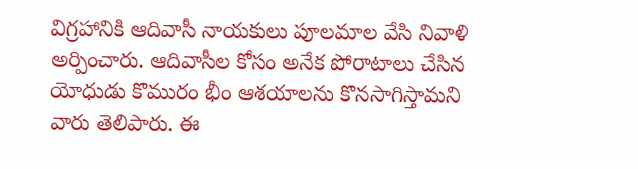విగ్రహానికి ఆదివాసీ నాయకులు పూలమాల వేసి నివాళి అర్పించారు. ఆదివాసీల కోసం అనేక పోరాటాలు చేసిన యోధుడు కొమురం భీం ఆశయాలను కొనసాగిస్తామ‌ని వారు తెలిపారు. ఈ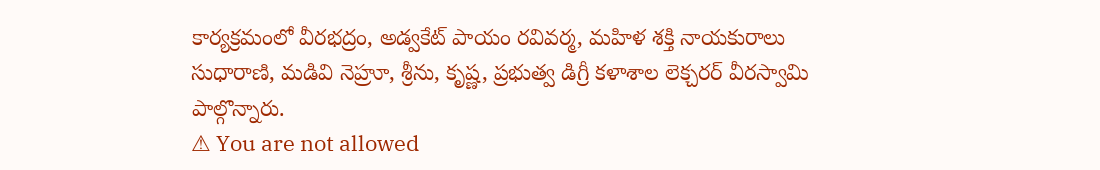కార్యక్రమంలో వీరభద్రం, అడ్వకేట్ పాయం రవివర్మ, మహిళ శక్తి నాయకురాలు సుధారాణి, మడివి నెహ్రూ, శ్రీను, కృష్ణ, ప్రభుత్వ డిగ్రీ కళాశాల లెక్చరర్ వీరస్వామి పాల్గొన్నారు.
⚠ You are not allowed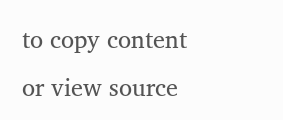to copy content or view source